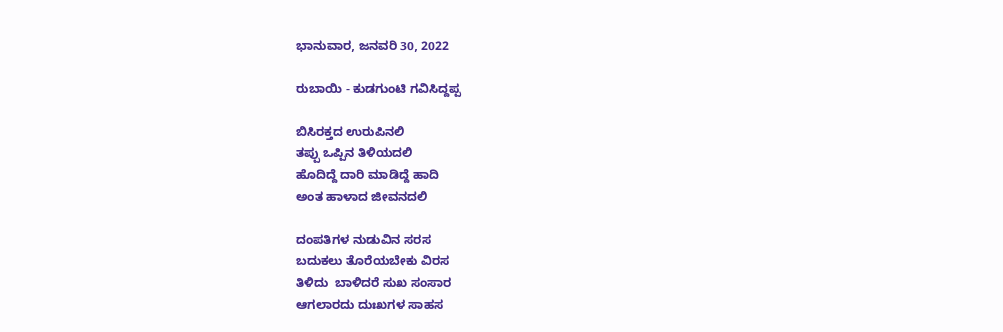ಭಾನುವಾರ, ಜನವರಿ 30, 2022

ರುಬಾಯಿ - ಕುಡಗುಂಟಿ ಗವಿಸಿದ್ದಪ್ಪ

ಬಿಸಿರಕ್ತದ ಉರುಪಿನಲಿ
ತಪ್ಪು ಒಪ್ಪಿನ ತಿಳಿಯದಲಿ
ಹೊದಿದ್ದೆ ದಾರಿ ಮಾಡಿದ್ದೆ ಹಾದಿ
ಅಂತ ಹಾಳಾದ ಜೀವನದಲಿ

ದಂಪತಿಗಳ ನುಡುವಿನ ಸರಸ
ಬದುಕಲು ತೊರೆಯಬೇಕು ವಿರಸ
ತಿಳಿದು  ಬಾಳಿದರೆ ಸುಖ ಸಂಸಾರ
ಆಗಲಾರದು ದುಃಖಗಳ ಸಾಹಸ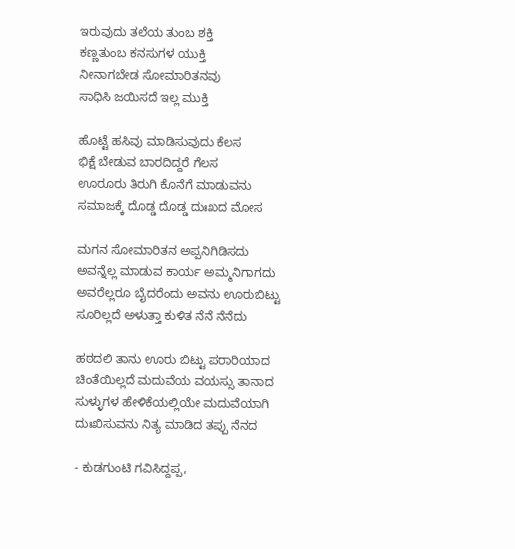ಇರುವುದು ತಲೆಯ ತುಂಬ ಶಕ್ತಿ
ಕಣ್ಣತುಂಬ ಕನಸುಗಳ ಯುಕ್ತಿ
ನೀನಾಗಬೇಡ ಸೋಮಾರಿತನವು
ಸಾಧಿಸಿ ಜಯಿಸದೆ ಇಲ್ಲ ಮುಕ್ತಿ

ಹೊಟ್ಟೆ ಹಸಿವು ಮಾಡಿಸುವುದು ಕೆಲಸ
ಭಿಕ್ಷೆ ಬೇಡುವ ಬಾರದಿದ್ದರೆ ಗೆಲಸ
ಊರೂರು ತಿರುಗಿ ಕೊನೆಗೆ ಮಾಡುವನು
ಸಮಾಜಕ್ಕೆ ದೊಡ್ಡ ದೊಡ್ಡ ದುಃಖದ ಮೋಸ

ಮಗನ ಸೋಮಾರಿತನ ಅಪ್ಪನಿಗಿಡಿಸದು
ಅವನ್ನೆಲ್ಲ ಮಾಡುವ ಕಾರ್ಯ ಅಮ್ಮನಿಗಾಗದು
ಅವರೆಲ್ಲರೂ ಬೈದರೆಂದು ಅವನು ಊರುಬಿಟ್ಟು
ಸೂರಿಲ್ಲದೆ ಅಳುತ್ತಾ ಕುಳಿತ ನೆನೆ ನೆನೆದು

ಹಠದಲಿ ತಾನು ಊರು ಬಿಟ್ಟು ಪರಾರಿಯಾದ
ಚಿಂತೆಯಿಲ್ಲದೆ ಮದುವೆಯ ವಯಸ್ಸು ತಾನಾದ
ಸುಳ್ಳುಗಳ ಹೇಳಿಕೆಯಲ್ಲಿಯೇ ಮದುವೆಯಾಗಿ
ದುಃಖಿಸುವನು ನಿತ್ಯ ಮಾಡಿದ ತಪ್ಪು ನೆನದ

- ಕುಡಗುಂಟಿ ಗವಿಸಿದ್ದಪ್ಪ,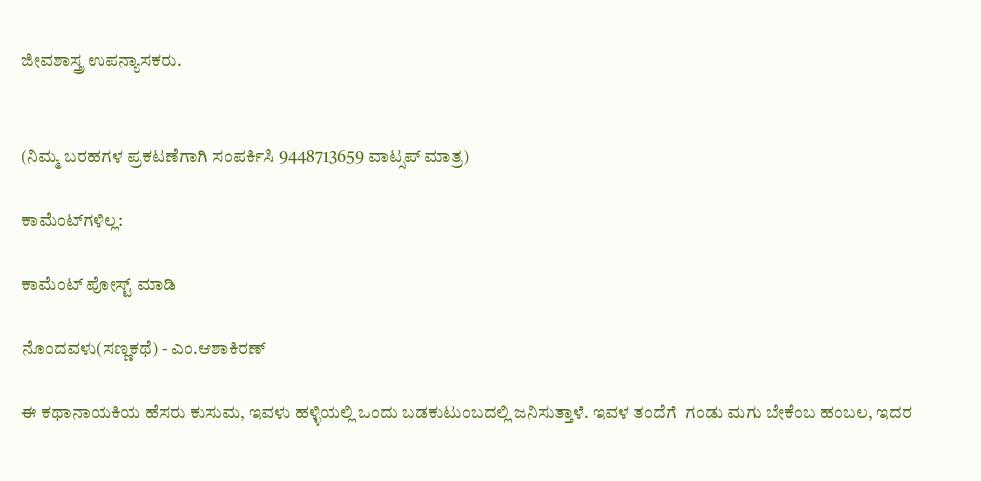ಜೀವಶಾಸ್ತ್ರ ಉಪನ್ಯಾಸಕರು.


(ನಿಮ್ಮ ಬರಹಗಳ ಪ್ರಕಟಣೆಗಾಗಿ ಸಂಪರ್ಕಿಸಿ 9448713659 ವಾಟ್ಸಪ್ ಮಾತ್ರ)

ಕಾಮೆಂಟ್‌ಗಳಿಲ್ಲ:

ಕಾಮೆಂಟ್‌‌ ಪೋಸ್ಟ್‌ ಮಾಡಿ

ನೊಂದವಳು(ಸಣ್ಣಕಥೆ) - ಎಂ.ಆಶಾಕಿರಣ್

ಈ ಕಥಾನಾಯಕಿಯ ಹೆಸರು ಕುಸುಮ, ಇವಳು ಹಳ್ಳಿಯಲ್ಲಿ ಒಂದು ಬಡಕುಟುಂಬದಲ್ಲಿ ಜನಿಸುತ್ತಾಳೆ. ಇವಳ ತಂದೆಗೆ  ಗಂಡು ಮಗು ಬೇಕೆಂಬ ಹಂಬಲ, ಇದರ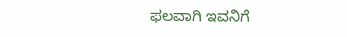ಫಲವಾಗಿ ಇವನಿಗೆ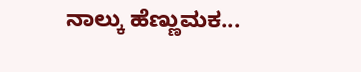ನಾಲ್ಕು ಹೆಣ್ಣುಮಕ...